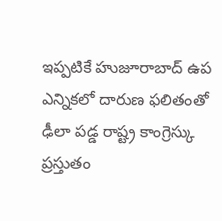ఇప్పటికే హుజూరాబాద్ ఉప ఎన్నికలో దారుణ ఫలితంతో ఢీలా పడ్డ రాష్ట్ర కాంగ్రెస్కు ప్రస్తుతం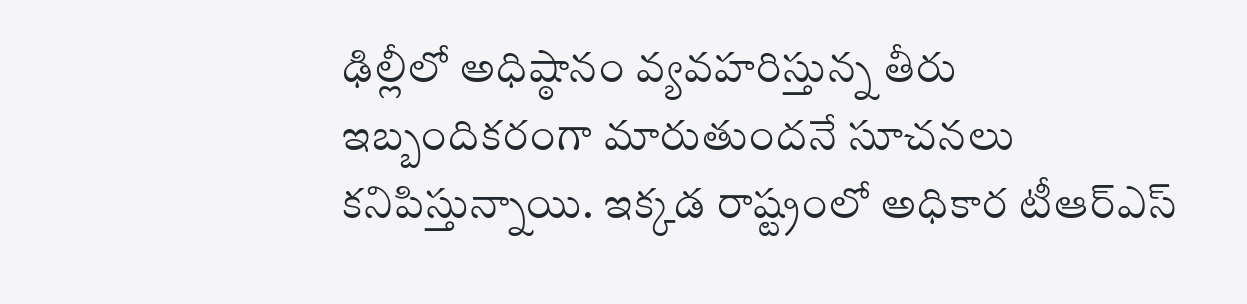ఢిల్లీలో అధిష్ఠానం వ్యవహరిస్తున్న తీరు ఇబ్బందికరంగా మారుతుందనే సూచనలు కనిపిస్తున్నాయి. ఇక్కడ రాష్ట్రంలో అధికార టీఆర్ఎస్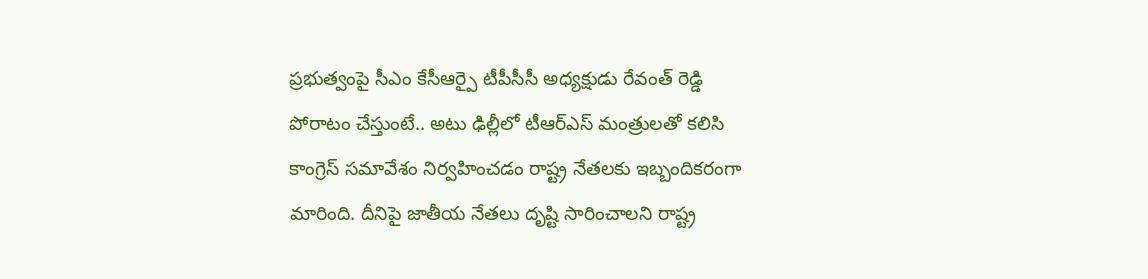ప్రభుత్వంపై సీఎం కేసీఆర్పై టీపీసీసీ అధ్యక్షుడు రేవంత్ రెడ్డి పోరాటం చేస్తుంటే.. అటు ఢిల్లీలో టీఆర్ఎస్ మంత్రులతో కలిసి కాంగ్రెస్ సమావేశం నిర్వహించడం రాష్ట్ర నేతలకు ఇబ్బందికరంగా మారింది. దీనిపై జాతీయ నేతలు దృష్టి సారించాలని రాష్ట్ర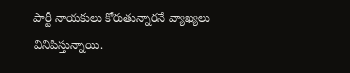పార్టీ నాయకులు కోరుతున్నారనే వ్యాఖ్యలు వినిపిస్తున్నాయి.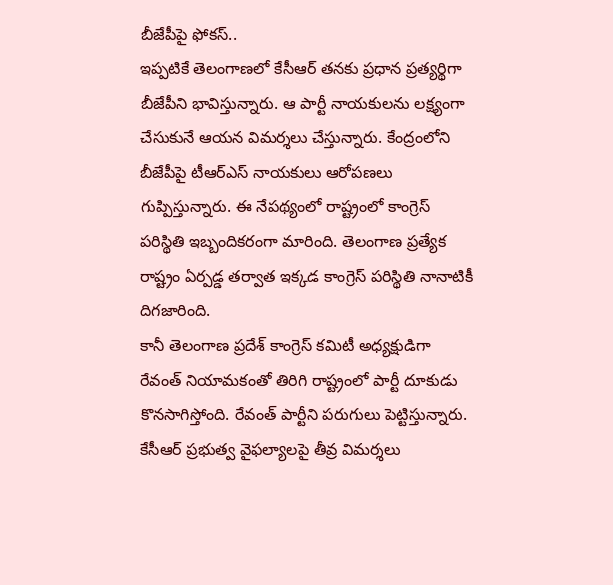బీజేపీపై ఫోకస్..
ఇప్పటికే తెలంగాణలో కేసీఆర్ తనకు ప్రధాన ప్రత్యర్థిగా బీజేపీని భావిస్తున్నారు. ఆ పార్టీ నాయకులను లక్ష్యంగా చేసుకునే ఆయన విమర్శలు చేస్తున్నారు. కేంద్రంలోని బీజేపీపై టీఆర్ఎస్ నాయకులు ఆరోపణలు గుప్పిస్తున్నారు. ఈ నేపథ్యంలో రాష్ట్రంలో కాంగ్రెస్ పరిస్థితి ఇబ్బందికరంగా మారింది. తెలంగాణ ప్రత్యేక రాష్ట్రం ఏర్పడ్డ తర్వాత ఇక్కడ కాంగ్రెస్ పరిస్థితి నానాటికీ దిగజారింది.
కానీ తెలంగాణ ప్రదేశ్ కాంగ్రెస్ కమిటీ అధ్యక్షుడిగా రేవంత్ నియామకంతో తిరిగి రాష్ట్రంలో పార్టీ దూకుడు కొనసాగిస్తోంది. రేవంత్ పార్టీని పరుగులు పెట్టిస్తున్నారు. కేసీఆర్ ప్రభుత్వ వైఫల్యాలపై తీవ్ర విమర్శలు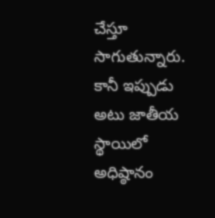చేస్తూ సాగుతున్నారు. కానీ ఇప్పుడు అటు జాతీయ స్థాయిలో అధిష్ఠానం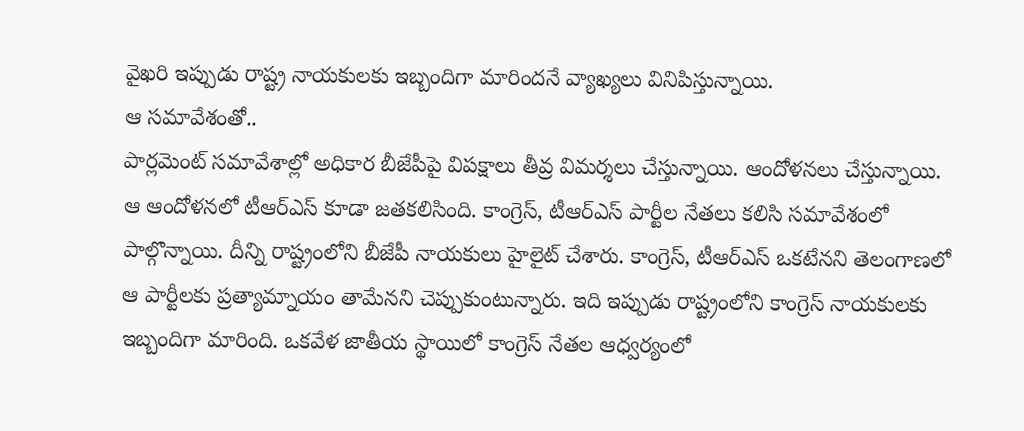వైఖరి ఇప్పుడు రాష్ట్ర నాయకులకు ఇబ్బందిగా మారిందనే వ్యాఖ్యలు వినిపిస్తున్నాయి.
ఆ సమావేశంతో..
పార్లమెంట్ సమావేశాల్లో అధికార బీజేపీపై విపక్షాలు తీవ్ర విమర్శలు చేస్తున్నాయి. ఆందోళనలు చేస్తున్నాయి. ఆ ఆందోళనలో టీఆర్ఎస్ కూడా జతకలిసింది. కాంగ్రెస్, టీఆర్ఎస్ పార్టీల నేతలు కలిసి సమావేశంలో పాల్గొన్నాయి. దీన్ని రాష్ట్రంలోని బీజేపీ నాయకులు హైలైట్ చేశారు. కాంగ్రెస్, టీఆర్ఎస్ ఒకటేనని తెలంగాణలో ఆ పార్టీలకు ప్రత్యామ్నాయం తామేనని చెప్పుకుంటున్నారు. ఇది ఇప్పుడు రాష్ట్రంలోని కాంగ్రెస్ నాయకులకు ఇబ్బందిగా మారింది. ఒకవేళ జాతీయ స్థాయిలో కాంగ్రెస్ నేతల ఆధ్వర్యంలో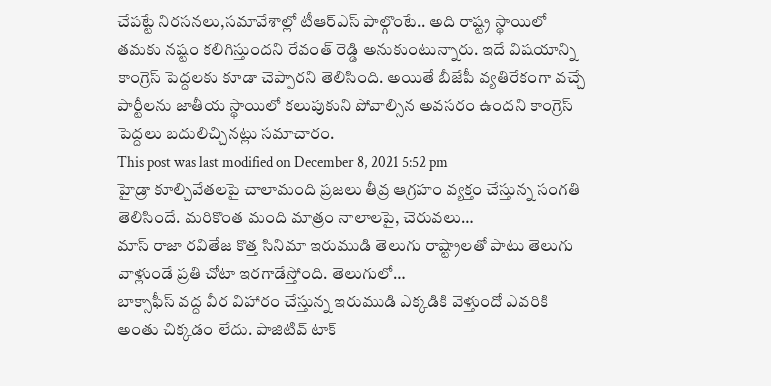చేపట్టే నిరసనలు,సమావేశాల్లో టీఆర్ఎస్ పాల్గొంటే.. అది రాష్ట్ర స్థాయిలో తమకు నష్టం కలిగిస్తుందని రేవంత్ రెడ్డి అనుకుంటున్నారు. ఇదే విషయాన్ని కాంగ్రెస్ పెద్దలకు కూడా చెప్పారని తెలిసింది. అయితే బీజేపీ వ్యతిరేకంగా వచ్చే పార్టీలను జాతీయ స్థాయిలో కలుపుకుని పోవాల్సిన అవసరం ఉందని కాంగ్రెస్ పెద్దలు బదులిచ్చినట్లు సమాచారం.
This post was last modified on December 8, 2021 5:52 pm
హైడ్రా కూల్చివేతలపై చాలామంది ప్రజలు తీవ్ర ఆగ్రహం వ్యక్తం చేస్తున్న సంగతి తెలిసిందే. మరికొంత మంది మాత్రం నాలాలపై, చెరువలు…
మాస్ రాజా రవితేజ కొత్త సినిమా ఇరుముడి తెలుగు రాష్ట్రాలతో పాటు తెలుగు వాళ్లుండే ప్రతి చోటా ఇరగాడేస్తోంది. తెలుగులో…
బాక్సాఫీస్ వద్ద వీర విహారం చేస్తున్న ఇరుముడి ఎక్కడికి వెళ్తుందో ఎవరికి అంతు చిక్కడం లేదు. పాజిటివ్ టాక్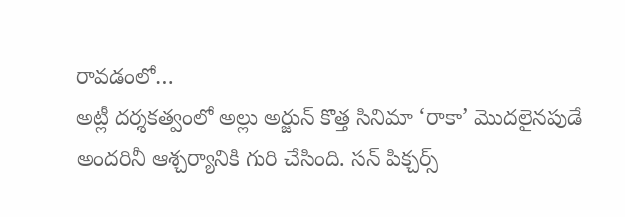రావడంలో…
అట్లీ దర్శకత్వంలో అల్లు అర్జున్ కొత్త సినిమా ‘రాకా’ మొదలైనపుడే అందరినీ ఆశ్చర్యానికి గురి చేసింది. సన్ పిక్చర్స్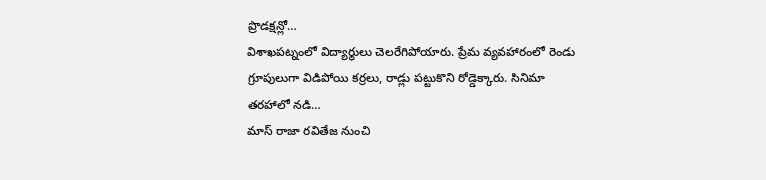ప్రొడక్షన్లో…
విశాఖపట్నంలో విద్యార్థులు చెలరేగిపోయారు. ప్రేమ వ్యవహారంలో రెండు గ్రూపులుగా విడిపోయి కర్రలు, రాడ్లు పట్టుకొని రోడ్డెక్కారు. సినిమా తరహాలో నడి…
మాస్ రాజా రవితేజ నుంచి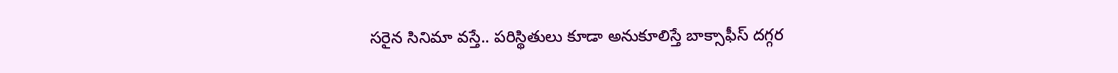సరైన సినిమా వస్తే.. పరిస్థితులు కూడా అనుకూలిస్తే బాక్సాఫీస్ దగ్గర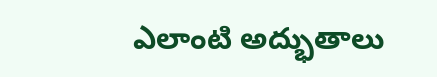ఎలాంటి అద్భుతాలు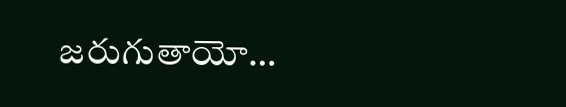జరుగుతాయో…